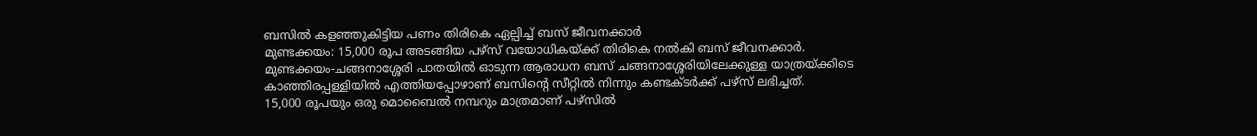ബസിൽ കളഞ്ഞുകിട്ടിയ പണം തിരികെ ഏല്പിച്ച് ബസ് ജീവനക്കാർ
മുണ്ടക്കയം: 15,000 രൂപ അടങ്ങിയ പഴ്സ് വയോധികയ്ക്ക് തിരികെ നൽകി ബസ് ജീവനക്കാർ. മുണ്ടക്കയം-ചങ്ങനാശ്ശേരി പാതയിൽ ഓടുന്ന ആരാധന ബസ് ചങ്ങനാശ്ശേരിയിലേക്കുള്ള യാത്രയ്ക്കിടെ കാഞ്ഞിരപ്പള്ളിയിൽ എത്തിയപ്പോഴാണ് ബസിന്റെ സീറ്റിൽ നിന്നും കണ്ടക്ടർക്ക് പഴ്സ് ലഭിച്ചത്.
15,000 രൂപയും ഒരു മൊബൈൽ നമ്പറും മാത്രമാണ് പഴ്സിൽ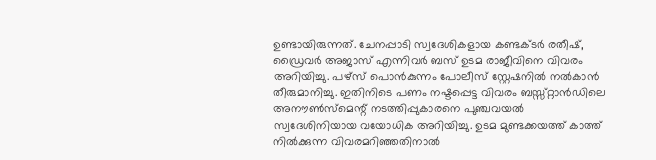ഉണ്ടായിരുന്നത്. ചേനപ്പാടി സ്വദേശികളായ കണ്ടക്ടർ രതീഷ്, ഡ്രൈവർ അജാസ് എന്നിവർ ബസ് ഉടമ രാജീവിനെ വിവരം അറിയിച്ചു. പഴ്സ് പൊൻകുന്നം പോലീസ് സ്റ്റേഷനിൽ നൽകാൻ തീരുമാനിച്ചു. ഇതിനിടെ പണം നഷ്ടപ്പെട്ട വിവരം ബസ്സ്റ്റാൻഡിലെ അനൗൺസ്മെന്റ് നടത്തിപ്പുകാരനെ പുഞ്ചവയൽ സ്വദേശിനിയായ വയോധിക അറിയിച്ചു. ഉടമ മുണ്ടക്കയത്ത് കാത്ത് നിൽക്കുന്ന വിവരമറിഞ്ഞതിനാൽ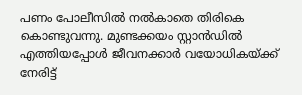പണം പോലീസിൽ നൽകാതെ തിരികെ കൊണ്ടുവന്നു. മുണ്ടക്കയം സ്റ്റാൻഡിൽ എത്തിയപ്പോൾ ജീവനക്കാർ വയോധികയ്ക്ക് നേരിട്ട്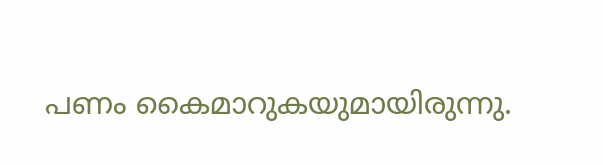പണം കൈമാറുകയുമായിരുന്നു.